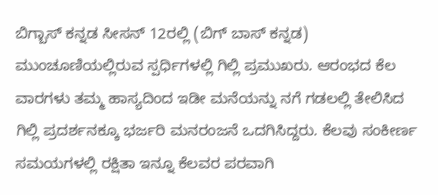ಬಿಗ್ಬಾಸ್ ಕನ್ನಡ ಸೀಸನ್ 12ರಲ್ಲಿ (ಬಿಗ್ ಬಾಸ್ ಕನ್ನಡ) ಮುಂಚೂಣಿಯಲ್ಲಿರುವ ಸ್ಪರ್ಧಿಗಳಲ್ಲಿ ಗಿಲ್ಲಿ ಪ್ರಮುಖರು. ಆರಂಭದ ಕೆಲ ವಾರಗಳು ತಮ್ಮ ಹಾಸ್ಯದಿಂದ ಇಡೀ ಮನೆಯನ್ನು ನಗೆ ಗಡಲಲ್ಲಿ ತೇಲಿಸಿದ ಗಿಲ್ಲಿ ಪ್ರದರ್ಶನಕ್ಕೂ ಭರ್ಜರಿ ಮನರಂಜನೆ ಒದಗಿಸಿದ್ದರು. ಕೆಲವು ಸಂಕೀರ್ಣ ಸಮಯಗಳಲ್ಲಿ ರಕ್ಷಿತಾ ಇನ್ನೂ ಕೆಲವರ ಪರವಾಗಿ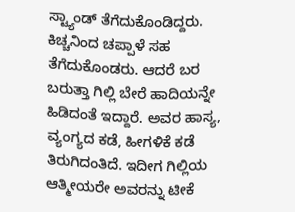ಸ್ಟ್ಯಾಂಡ್ ತೆಗೆದುಕೊಂಡಿದ್ದರು. ಕಿಚ್ಚನಿಂದ ಚಪ್ಪಾಳೆ ಸಹ ತೆಗೆದುಕೊಂಡರು. ಆದರೆ ಬರ ಬರುತ್ತಾ ಗಿಲ್ಲಿ ಬೇರೆ ಹಾದಿಯನ್ನೇ ಹಿಡಿದಂತೆ ಇದ್ದಾರೆ. ಅವರ ಹಾಸ್ಯ, ವ್ಯಂಗ್ಯದ ಕಡೆ, ಹೀಗಳಿಕೆ ಕಡೆ ತಿರುಗಿದಂತಿದೆ. ಇದೀಗ ಗಿಲ್ಲಿಯ ಆತ್ಮೀಯರೇ ಅವರನ್ನು ಟೀಕೆ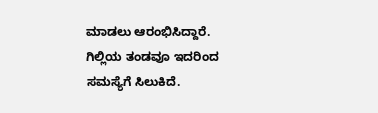ಮಾಡಲು ಆರಂಭಿಸಿದ್ದಾರೆ. ಗಿಲ್ಲಿಯ ತಂಡವೂ ಇದರಿಂದ ಸಮಸ್ಯೆಗೆ ಸಿಲುಕಿದೆ.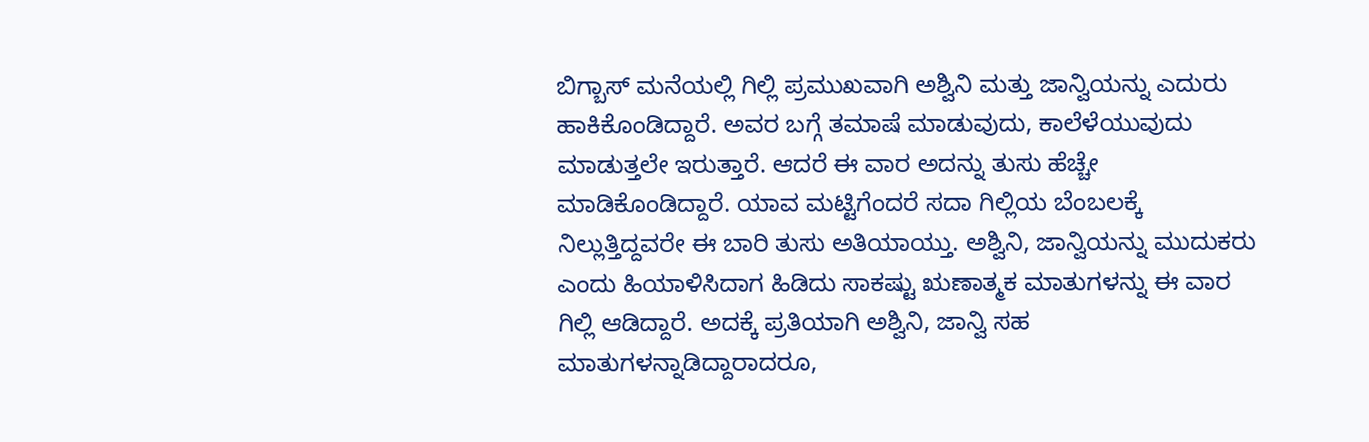ಬಿಗ್ಬಾಸ್ ಮನೆಯಲ್ಲಿ ಗಿಲ್ಲಿ ಪ್ರಮುಖವಾಗಿ ಅಶ್ವಿನಿ ಮತ್ತು ಜಾನ್ವಿಯನ್ನು ಎದುರು ಹಾಕಿಕೊಂಡಿದ್ದಾರೆ. ಅವರ ಬಗ್ಗೆ ತಮಾಷೆ ಮಾಡುವುದು, ಕಾಲೆಳೆಯುವುದು ಮಾಡುತ್ತಲೇ ಇರುತ್ತಾರೆ. ಆದರೆ ಈ ವಾರ ಅದನ್ನು ತುಸು ಹೆಚ್ಚೇ ಮಾಡಿಕೊಂಡಿದ್ದಾರೆ. ಯಾವ ಮಟ್ಟಿಗೆಂದರೆ ಸದಾ ಗಿಲ್ಲಿಯ ಬೆಂಬಲಕ್ಕೆ ನಿಲ್ಲುತ್ತಿದ್ದವರೇ ಈ ಬಾರಿ ತುಸು ಅತಿಯಾಯ್ತು. ಅಶ್ವಿನಿ, ಜಾನ್ವಿಯನ್ನು ಮುದುಕರು ಎಂದು ಹಿಯಾಳಿಸಿದಾಗ ಹಿಡಿದು ಸಾಕಷ್ಟು ಋಣಾತ್ಮಕ ಮಾತುಗಳನ್ನು ಈ ವಾರ ಗಿಲ್ಲಿ ಆಡಿದ್ದಾರೆ. ಅದಕ್ಕೆ ಪ್ರತಿಯಾಗಿ ಅಶ್ವಿನಿ, ಜಾನ್ವಿ ಸಹ ಮಾತುಗಳನ್ನಾಡಿದ್ದಾರಾದರೂ,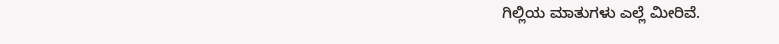ಗಿಲ್ಲಿಯ ಮಾತುಗಳು ಎಲ್ಲೆ ಮೀರಿವೆ.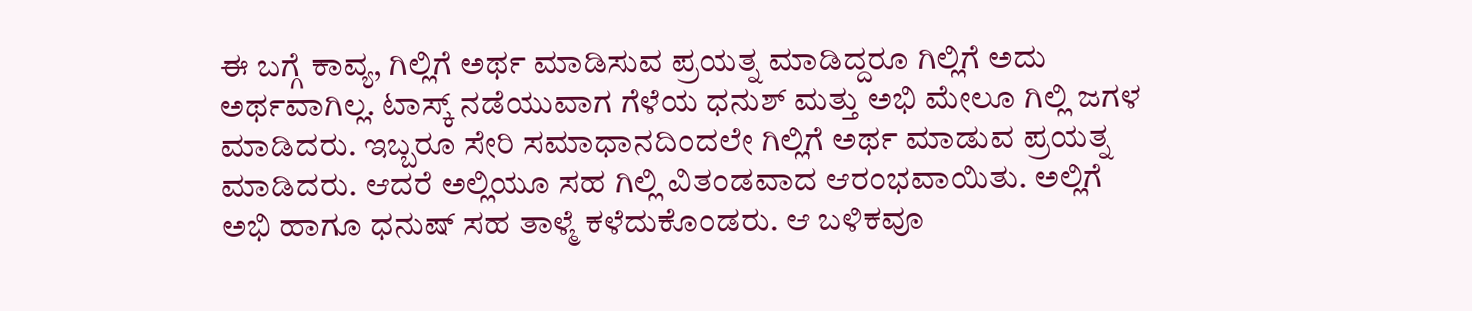ಈ ಬಗ್ಗೆ ಕಾವ್ಯ, ಗಿಲ್ಲಿಗೆ ಅರ್ಥ ಮಾಡಿಸುವ ಪ್ರಯತ್ನ ಮಾಡಿದ್ದರೂ ಗಿಲ್ಲಿಗೆ ಅದು ಅರ್ಥವಾಗಿಲ್ಲ. ಟಾಸ್ಕ್ ನಡೆಯುವಾಗ ಗೆಳೆಯ ಧನುಶ್ ಮತ್ತು ಅಭಿ ಮೇಲೂ ಗಿಲ್ಲಿ ಜಗಳ ಮಾಡಿದರು. ಇಬ್ಬರೂ ಸೇರಿ ಸಮಾಧಾನದಿಂದಲೇ ಗಿಲ್ಲಿಗೆ ಅರ್ಥ ಮಾಡುವ ಪ್ರಯತ್ನ ಮಾಡಿದರು. ಆದರೆ ಅಲ್ಲಿಯೂ ಸಹ ಗಿಲ್ಲಿ ವಿತಂಡವಾದ ಆರಂಭವಾಯಿತು. ಅಲ್ಲಿಗೆ ಅಭಿ ಹಾಗೂ ಧನುಷ್ ಸಹ ತಾಳ್ಮೆ ಕಳೆದುಕೊಂಡರು. ಆ ಬಳಿಕವೂ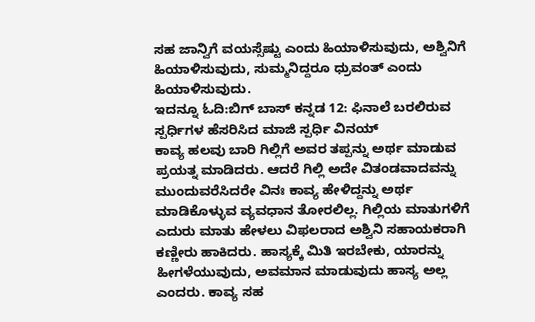ಸಹ ಜಾನ್ವಿಗೆ ವಯಸ್ಸೆಷ್ಟು ಎಂದು ಹಿಯಾಳಿಸುವುದು, ಅಶ್ವಿನಿಗೆ ಹಿಯಾಳಿಸುವುದು, ಸುಮ್ಮನಿದ್ದರೂ ಧ್ರುವಂತ್ ಎಂದು ಹಿಯಾಳಿಸುವುದು.
ಇದನ್ನೂ ಓದಿ:ಬಿಗ್ ಬಾಸ್ ಕನ್ನಡ 12: ಫಿನಾಲೆ ಬರಲಿರುವ ಸ್ಪರ್ಧಿಗಳ ಹೆಸರಿಸಿದ ಮಾಜಿ ಸ್ಪರ್ಧಿ ವಿನಯ್
ಕಾವ್ಯ ಹಲವು ಬಾರಿ ಗಿಲ್ಲಿಗೆ ಅವರ ತಪ್ಪನ್ನು ಅರ್ಥ ಮಾಡುವ ಪ್ರಯತ್ನ ಮಾಡಿದರು. ಆದರೆ ಗಿಲ್ಲಿ ಅದೇ ವಿತಂಡವಾದವನ್ನು ಮುಂದುವರೆಸಿದರೇ ವಿನಃ ಕಾವ್ಯ ಹೇಳಿದ್ದನ್ನು ಅರ್ಥ ಮಾಡಿಕೊಳ್ಳುವ ವ್ಯವಧಾನ ತೋರಲಿಲ್ಲ. ಗಿಲ್ಲಿಯ ಮಾತುಗಳಿಗೆ ಎದುರು ಮಾತು ಹೇಳಲು ವಿಫಲರಾದ ಅಶ್ವಿನಿ ಸಹಾಯಕರಾಗಿ ಕಣ್ಣೀರು ಹಾಕಿದರು. ಹಾಸ್ಯಕ್ಕೆ ಮಿತಿ ಇರಬೇಕು, ಯಾರನ್ನು ಹೀಗಳೆಯುವುದು, ಅವಮಾನ ಮಾಡುವುದು ಹಾಸ್ಯ ಅಲ್ಲ ಎಂದರು. ಕಾವ್ಯ ಸಹ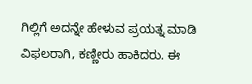ಗಿಲ್ಲಿಗೆ ಅದನ್ನೇ ಹೇಳುವ ಪ್ರಯತ್ನ ಮಾಡಿ ವಿಫಲರಾಗಿ, ಕಣ್ಣೀರು ಹಾಕಿದರು. ಈ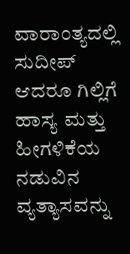ವಾರಾಂತ್ಯದಲ್ಲಿ ಸುದೀಪ್ ಆದರೂ ಗಿಲ್ಲಿಗೆ ಹಾಸ್ಯ ಮತ್ತು ಹೀಗಳಿಕೆಯ ನಡುವಿನ ವ್ಯತ್ಯಾಸವನ್ನು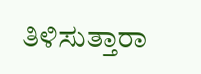ತಿಳಿಸುತ್ತಾರಾ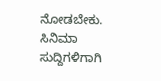ನೋಡಬೇಕು.
ಸಿನಿಮಾ ಸುದ್ದಿಗಳಿಗಾಗಿ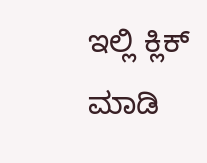ಇಲ್ಲಿ ಕ್ಲಿಕ್ ಮಾಡಿ